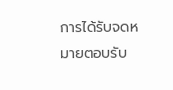การได้รับจดหมายตอบรับ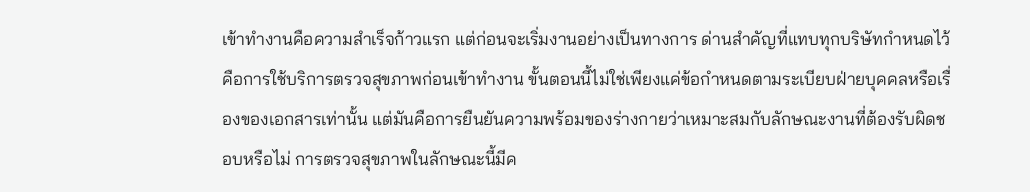เข้าทำงานคือความสำเร็จก้าวแรก แต่ก่อนจะเริ่มงานอย่างเป็นทางการ ด่านสำคัญที่แทบทุกบริษัทกำหนดไว้คือการใช้บริการตรวจสุขภาพก่อนเข้าทำงาน ขั้นตอนนี้ไม่ใช่เพียงแค่ข้อกำหนดตามระเบียบฝ่ายบุคคลหรือเรื่องของเอกสารเท่านั้น แต่มันคือการยืนยันความพร้อมของร่างกายว่าเหมาะสมกับลักษณะงานที่ต้องรับผิดชอบหรือไม่ การตรวจสุขภาพในลักษณะนี้มีค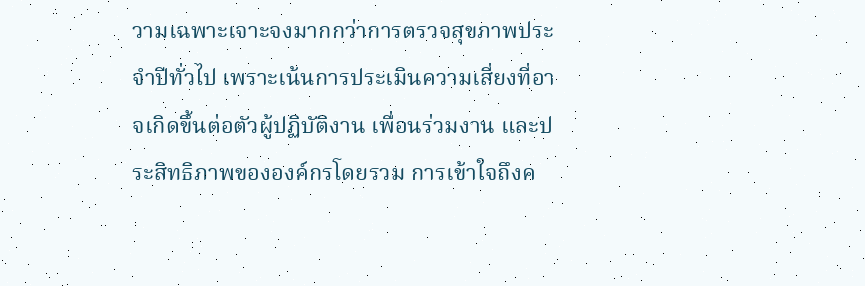วามเฉพาะเจาะจงมากกว่าการตรวจสุขภาพประจำปีทั่วไป เพราะเน้นการประเมินความเสี่ยงที่อาจเกิดขึ้นต่อตัวผู้ปฏิบัติงาน เพื่อนร่วมงาน และประสิทธิภาพขององค์กรโดยรวม การเข้าใจถึงค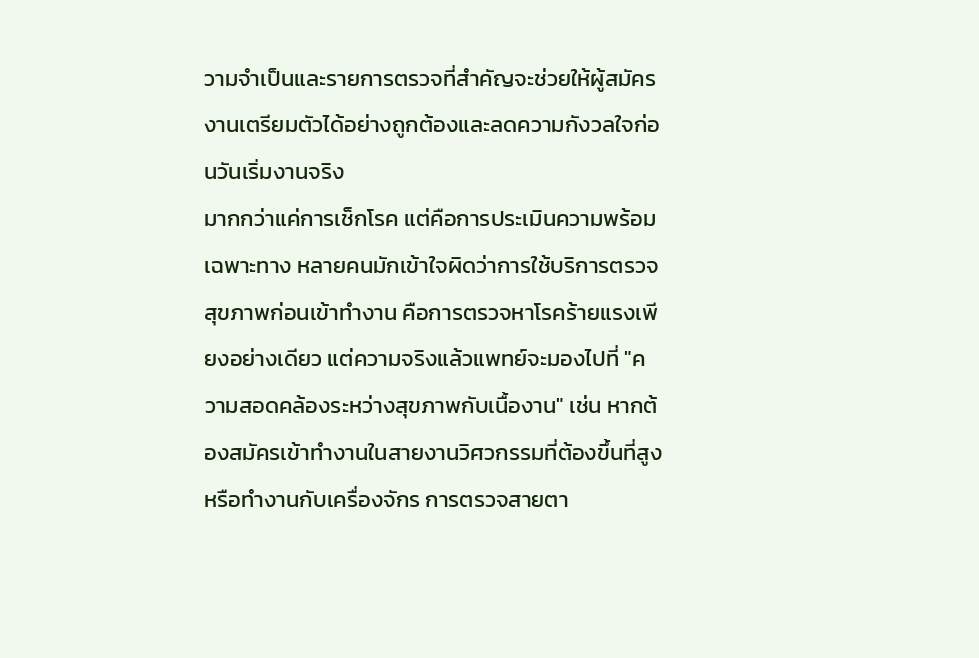วามจำเป็นและรายการตรวจที่สำคัญจะช่วยให้ผู้สมัครงานเตรียมตัวได้อย่างถูกต้องและลดความกังวลใจก่อนวันเริ่มงานจริง
มากกว่าแค่การเช็กโรค แต่คือการประเมินความพร้อมเฉพาะทาง หลายคนมักเข้าใจผิดว่าการใช้บริการตรวจสุขภาพก่อนเข้าทำงาน คือการตรวจหาโรคร้ายแรงเพียงอย่างเดียว แต่ความจริงแล้วแพทย์จะมองไปที่ "ความสอดคล้องระหว่างสุขภาพกับเนื้องาน" เช่น หากต้องสมัครเข้าทำงานในสายงานวิศวกรรมที่ต้องขึ้นที่สูงหรือทำงานกับเครื่องจักร การตรวจสายตา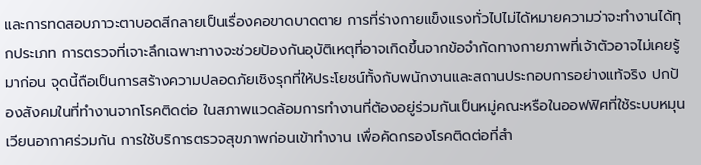และการทดสอบภาวะตาบอดสีกลายเป็นเรื่องคอขาดบาดตาย การที่ร่างกายแข็งแรงทั่วไปไม่ได้หมายความว่าจะทำงานได้ทุกประเภท การตรวจที่เจาะลึกเฉพาะทางจะช่วยป้องกันอุบัติเหตุที่อาจเกิดขึ้นจากข้อจำกัดทางกายภาพที่เจ้าตัวอาจไม่เคยรู้มาก่อน จุดนี้ถือเป็นการสร้างความปลอดภัยเชิงรุกที่ให้ประโยชน์ทั้งกับพนักงานและสถานประกอบการอย่างแท้จริง ปกป้องสังคมในที่ทำงานจากโรคติดต่อ ในสภาพแวดล้อมการทำงานที่ต้องอยู่ร่วมกันเป็นหมู่คณะหรือในออฟฟิศที่ใช้ระบบหมุนเวียนอากาศร่วมกัน การใช้บริการตรวจสุขภาพก่อนเข้าทำงาน เพื่อคัดกรองโรคติดต่อที่สำ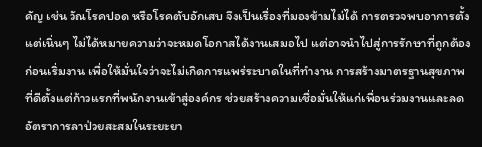คัญ เช่น วัณโรคปอด หรือโรคตับอักเสบ จึงเป็นเรื่องที่มองข้ามไม่ได้ การตรวจพบอาการตั้งแต่เนิ่นๆ ไม่ได้หมายความว่าจะหมดโอกาสได้งานเสมอไป แต่อาจนำไปสู่การรักษาที่ถูกต้องก่อนเริ่มงาน เพื่อให้มั่นใจว่าจะไม่เกิดการแพร่ระบาดในที่ทำงาน การสร้างมาตรฐานสุขภาพที่ดีตั้งแต่ก้าวแรกที่พนักงานเข้าสู่องค์กร ช่วยสร้างความเชื่อมั่นให้แก่เพื่อนร่วมงานและลดอัตราการลาป่วยสะสมในระยะยา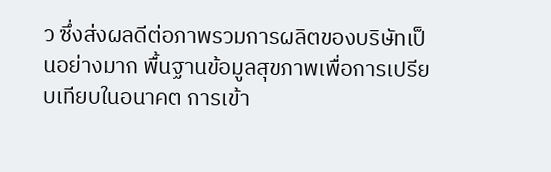ว ซึ่งส่งผลดีต่อภาพรวมการผลิตของบริษัทเป็นอย่างมาก พื้นฐานข้อมูลสุขภาพเพื่อการเปรียบเทียบในอนาคต การเข้า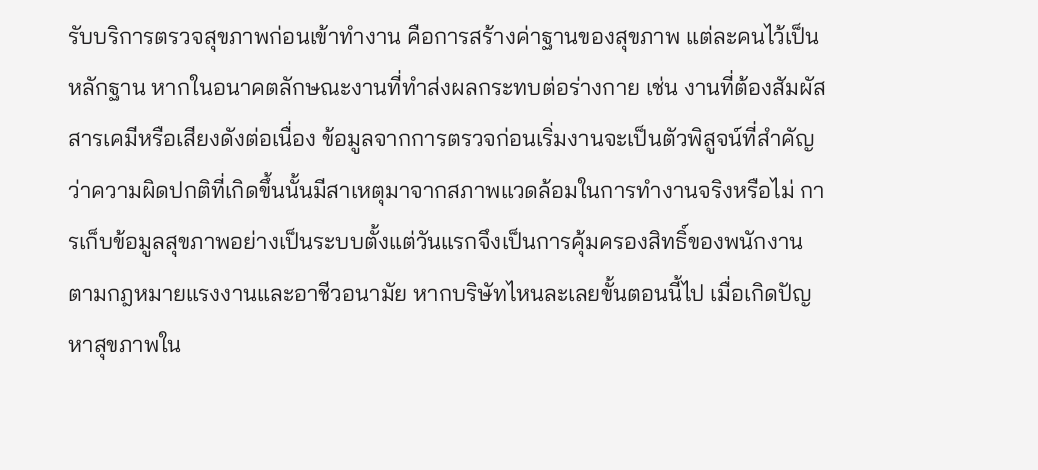รับบริการตรวจสุขภาพก่อนเข้าทำงาน คือการสร้างค่าฐานของสุขภาพ แต่ละคนไว้เป็นหลักฐาน หากในอนาคตลักษณะงานที่ทำส่งผลกระทบต่อร่างกาย เช่น งานที่ต้องสัมผัสสารเคมีหรือเสียงดังต่อเนื่อง ข้อมูลจากการตรวจก่อนเริ่มงานจะเป็นตัวพิสูจน์ที่สำคัญว่าความผิดปกติที่เกิดขึ้นนั้นมีสาเหตุมาจากสภาพแวดล้อมในการทำงานจริงหรือไม่ การเก็บข้อมูลสุขภาพอย่างเป็นระบบตั้งแต่วันแรกจึงเป็นการคุ้มครองสิทธิ์ของพนักงานตามกฎหมายแรงงานและอาชีวอนามัย หากบริษัทไหนละเลยขั้นตอนนี้ไป เมื่อเกิดปัญหาสุขภาพใน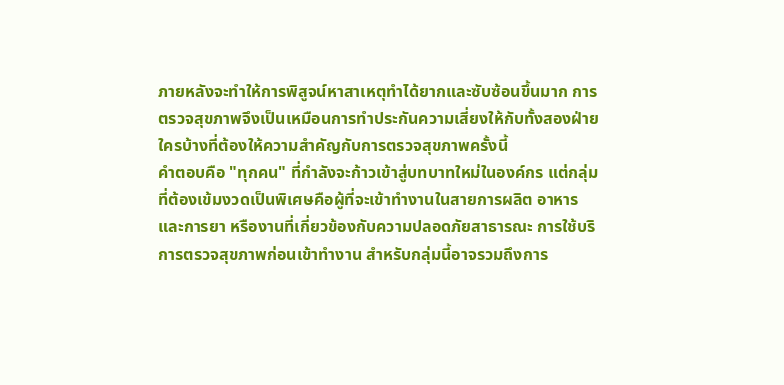ภายหลังจะทำให้การพิสูจน์หาสาเหตุทำได้ยากและซับซ้อนขึ้นมาก การตรวจสุขภาพจึงเป็นเหมือนการทำประกันความเสี่ยงให้กับทั้งสองฝ่าย
ใครบ้างที่ต้องให้ความสำคัญกับการตรวจสุขภาพครั้งนี้
คำตอบคือ "ทุกคน" ที่กำลังจะก้าวเข้าสู่บทบาทใหม่ในองค์กร แต่กลุ่มที่ต้องเข้มงวดเป็นพิเศษคือผู้ที่จะเข้าทำงานในสายการผลิต อาหารและการยา หรืองานที่เกี่ยวข้องกับความปลอดภัยสาธารณะ การใช้บริการตรวจสุขภาพก่อนเข้าทำงาน สำหรับกลุ่มนี้อาจรวมถึงการ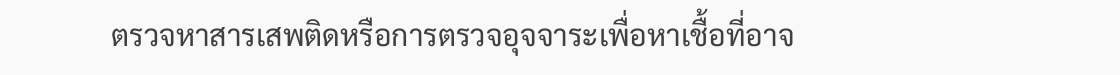ตรวจหาสารเสพติดหรือการตรวจอุจจาระเพื่อหาเชื้อที่อาจ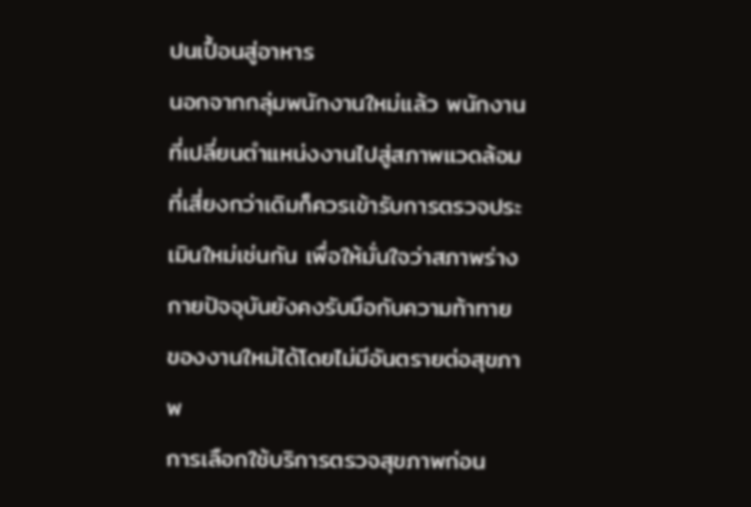ปนเปื้อนสู่อาหาร
นอกจากกลุ่มพนักงานใหม่แล้ว พนักงานที่เปลี่ยนตำแหน่งงานไปสู่สภาพแวดล้อมที่เสี่ยงกว่าเดิมก็ควรเข้ารับการตรวจประเมินใหม่เช่นกัน เพื่อให้มั่นใจว่าสภาพร่างกายปัจจุบันยังคงรับมือกับความท้าทายของงานใหม่ได้โดยไม่มีอันตรายต่อสุขภาพ
การเลือกใช้บริการตรวจสุขภาพก่อน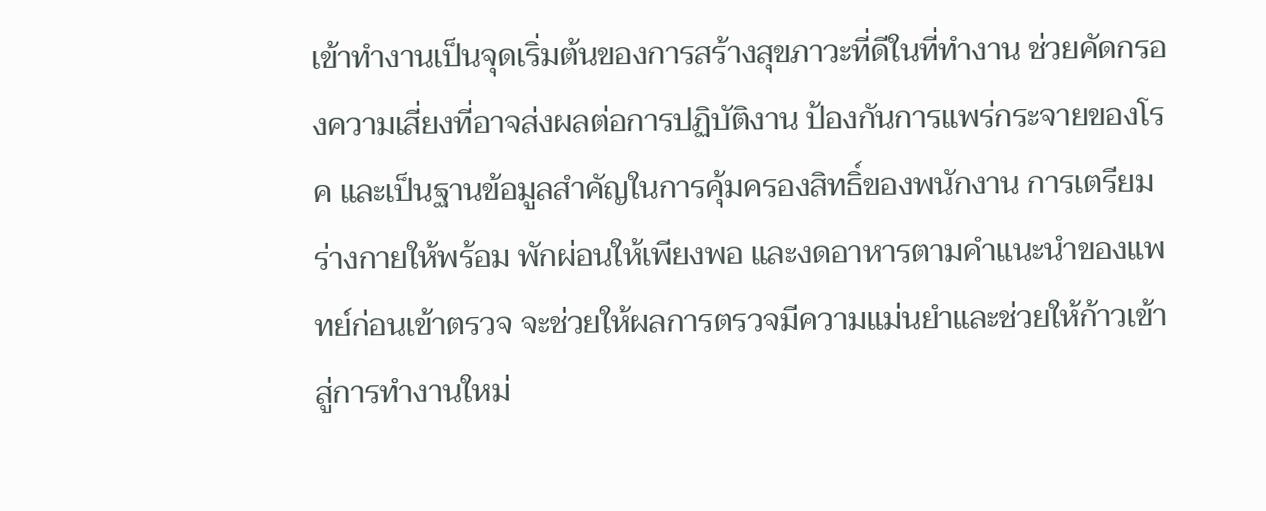เข้าทำงานเป็นจุดเริ่มต้นของการสร้างสุขภาวะที่ดีในที่ทำงาน ช่วยคัดกรองความเสี่ยงที่อาจส่งผลต่อการปฏิบัติงาน ป้องกันการแพร่กระจายของโรค และเป็นฐานข้อมูลสำคัญในการคุ้มครองสิทธิ์ของพนักงาน การเตรียมร่างกายให้พร้อม พักผ่อนให้เพียงพอ และงดอาหารตามคำแนะนำของแพทย์ก่อนเข้าตรวจ จะช่วยให้ผลการตรวจมีความแม่นยำและช่วยให้ก้าวเข้าสู่การทำงานใหม่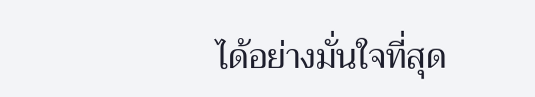ได้อย่างมั่นใจที่สุด